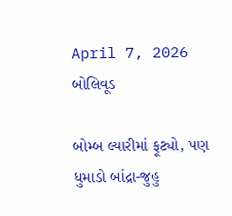April 7, 2026
બોલિવૂડ

બોમ્બ લ્યારીમાં ફૂટ્યો, પણ ધુમાડો બાંદ્રા-જુહુ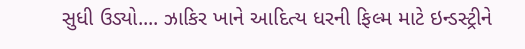સુધી ઉડ્યો.... ઝાકિર ખાને આદિત્ય ધરની ફિલ્મ માટે ઇન્ડસ્ટ્રીને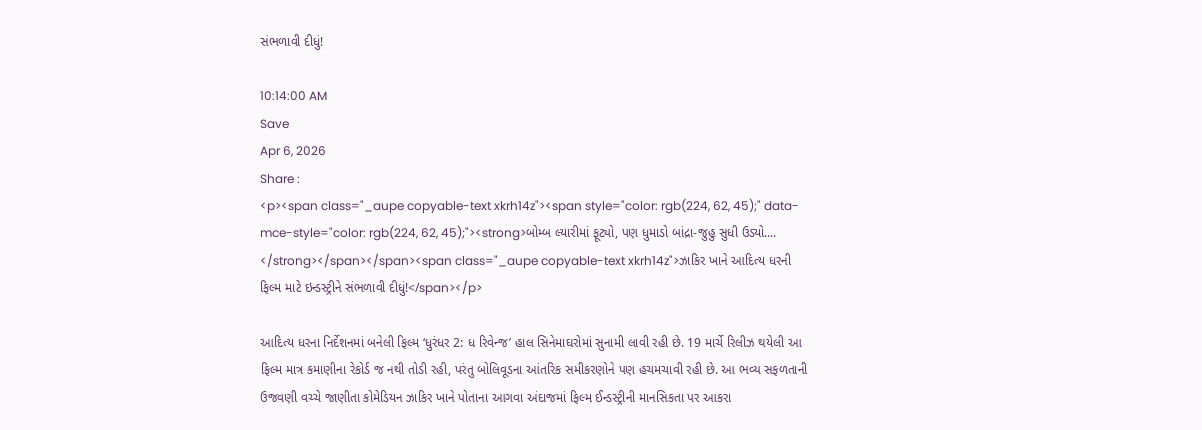સંભળાવી દીધું!

10:14:00 AM
Save
Apr 6, 2026
Share :
<p><span class="_aupe copyable-text xkrh14z"><span style="color: rgb(224, 62, 45);" data-mce-style="color: rgb(224, 62, 45);"><strong>બોમ્બ લ્યારીમાં ફૂટ્યો, પણ ધુમાડો બાંદ્રા-જુહુ સુધી ઉડ્યો.... </strong></span></span><span class="_aupe copyable-text xkrh14z">ઝાકિર ખાને આદિત્ય ધરની ફિલ્મ માટે ઇન્ડસ્ટ્રીને સંભળાવી દીધું!</span></p>

આદિત્ય ધરના નિર્દેશનમાં બનેલી ફિલ્મ ‘ધુરંધર 2: ધ રિવેન્જ’ હાલ સિનેમાઘરોમાં સુનામી લાવી રહી છે. 19 માર્ચે રિલીઝ થયેલી આ ફિલ્મ માત્ર કમાણીના રેકોર્ડ જ નથી તોડી રહી, પરંતુ બોલિવૂડના આંતરિક સમીકરણોને પણ હચમચાવી રહી છે. આ ભવ્ય સફળતાની ઉજવણી વચ્ચે જાણીતા કોમેડિયન ઝાકિર ખાને પોતાના આગવા અંદાજમાં ફિલ્મ ઈન્ડસ્ટ્રીની માનસિકતા પર આકરા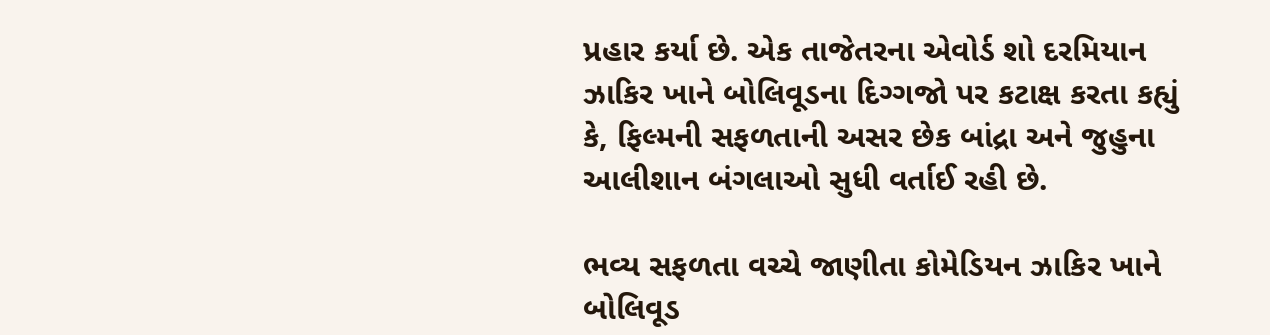પ્રહાર કર્યા છે. એક તાજેતરના એવોર્ડ શો દરમિયાન ઝાકિર ખાને બોલિવૂડના દિગ્ગજો પર કટાક્ષ કરતા કહ્યું કે, ફિલ્મની સફળતાની અસર છેક બાંદ્રા અને જુહુના આલીશાન બંગલાઓ સુધી વર્તાઈ રહી છે.

ભવ્ય સફળતા વચ્ચે જાણીતા કોમેડિયન ઝાકિર ખાને બોલિવૂડ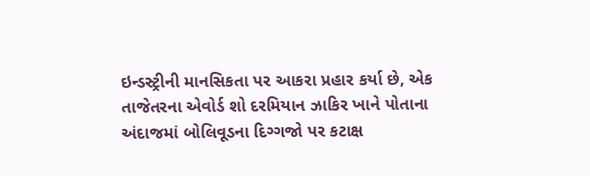ઇન્ડસ્ટ્રીની માનસિકતા પર આકરા પ્રહાર કર્યા છે, એક તાજેતરના એવોર્ડ શો દરમિયાન ઝાકિર ખાને પોતાના અંદાજમાં બોલિવૂડના દિગ્ગજો પર કટાક્ષ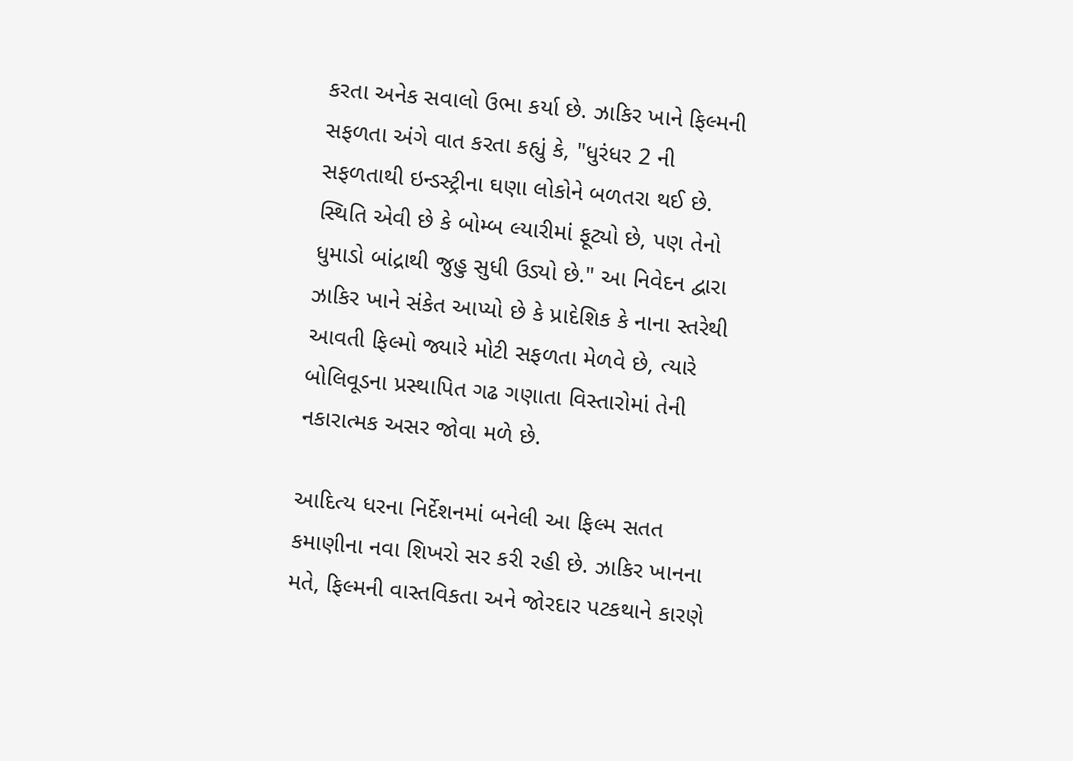કરતા અનેક સવાલો ઉભા કર્યા છે. ઝાકિર ખાને ફિલ્મની સફળતા અંગે વાત કરતા કહ્યું કે, "ધુરંધર 2 ની સફળતાથી ઇન્ડસ્ટ્રીના ઘણા લોકોને બળતરા થઈ છે. સ્થિતિ એવી છે કે બોમ્બ લ્યારીમાં ફૂટ્યો છે, પણ તેનો ધુમાડો બાંદ્રાથી જુહુ સુધી ઉડ્યો છે." આ નિવેદન દ્વારા ઝાકિર ખાને સંકેત આપ્યો છે કે પ્રાદેશિક કે નાના સ્તરેથી આવતી ફિલ્મો જ્યારે મોટી સફળતા મેળવે છે, ત્યારે બોલિવૂડના પ્રસ્થાપિત ગઢ ગણાતા વિસ્તારોમાં તેની નકારાત્મક અસર જોવા મળે છે.

આદિત્ય ધરના નિર્દેશનમાં બનેલી આ ફિલ્મ સતત કમાણીના નવા શિખરો સર કરી રહી છે. ઝાકિર ખાનના મતે, ફિલ્મની વાસ્તવિકતા અને જોરદાર પટકથાને કારણે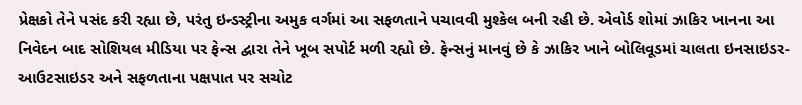પ્રેક્ષકો તેને પસંદ કરી રહ્યા છે, પરંતુ ઇન્ડસ્ટ્રીના અમુક વર્ગમાં આ સફળતાને પચાવવી મુશ્કેલ બની રહી છે. એવોર્ડ શોમાં ઝાકિર ખાનના આ નિવેદન બાદ સોશિયલ મીડિયા પર ફેન્સ દ્વારા તેને ખૂબ સપોર્ટ મળી રહ્યો છે. ફેન્સનું માનવું છે કે ઝાકિર ખાને બોલિવૂડમાં ચાલતા ઇનસાઇડર-આઉટસાઇડર અને સફળતાના પક્ષપાત પર સચોટ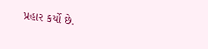પ્રહાર કર્યો છે.